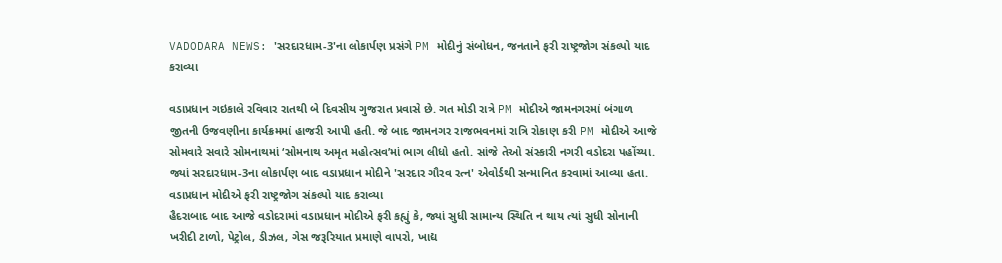VADODARA NEWS: 'સરદારધામ-3'ના લોકાર્પણ પ્રસંગે PM મોદીનું સંબોધન, જનતાને ફરી રાષ્ટ્રજોગ સંકલ્પો યાદ કરાવ્યા

વડાપ્રધાન ગઇકાલે રવિવાર રાતથી બે દિવસીય ગુજરાત પ્રવાસે છે. ગત મોડી રાત્રે PM મોદીએ જામનગરમાં બંગાળ જીતની ઉજવણીના કાર્યક્રમમાં હાજરી આપી હતી. જે બાદ જામનગર રાજભવનમાં રાત્રિ રોકાણ કરી PM મોદીએ આજે સોમવારે સવારે સોમનાથમાં ‘સોમનાથ અમૃત મહોત્સવ’માં ભાગ લીધો હતો. સાંજે તેઓ સંસ્કારી નગરી વડોદરા પહોંચ્યા. જ્યાં સરદારધામ-3ના લોકાર્પણ બાદ વડાપ્રધાન મોદીને 'સરદાર ગૌરવ રત્ન' એવોર્ડથી સન્માનિત કરવામાં આવ્યા હતા.
વડાપ્રધાન મોદીએ ફરી રાષ્ટ્રજોગ સંકલ્પો યાદ કરાવ્યા
હૈદરાબાદ બાદ આજે વડોદરામાં વડાપ્રધાન મોદીએ ફરી કહ્યું કે, જ્યાં સુધી સામાન્ય સ્થિતિ ન થાય ત્યાં સુધી સોનાની ખરીદી ટાળો, પેટ્રોલ, ડીઝલ, ગેસ જરૂરિયાત પ્રમાણે વાપરો, ખાદ્ય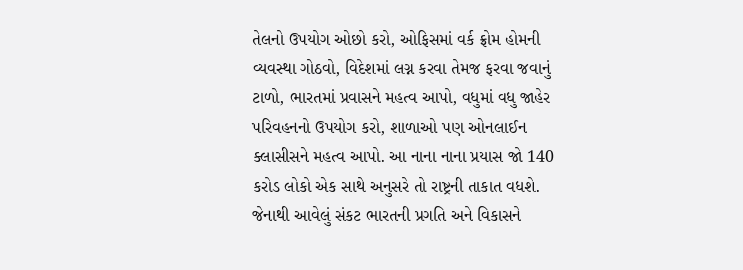તેલનો ઉપયોગ ઓછો કરો, ઓફિસમાં વર્ક ફ્રોમ હોમની વ્યવસ્થા ગોઠવો, વિદેશમાં લગ્ન કરવા તેમજ ફરવા જવાનું ટાળો, ભારતમાં પ્રવાસને મહત્વ આપો, વધુમાં વધુ જાહેર પરિવહનનો ઉપયોગ કરો, શાળાઓ પણ ઓનલાઈન ક્લાસીસને મહત્વ આપો. આ નાના નાના પ્રયાસ જો 140 કરોડ લોકો એક સાથે અનુસરે તો રાષ્ટ્રની તાકાત વધશે. જેનાથી આવેલું સંકટ ભારતની પ્રગતિ અને વિકાસને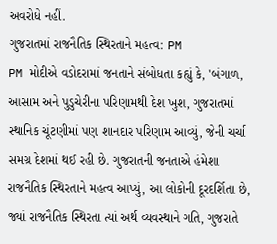અવરોધે નહીં.
ગુજરાતમાં રાજનૈતિક સ્થિરતાને મહત્વ: PM
PM મોદીએ વડોદરામાં જનતાને સંબોધતા કહ્યું કે, 'બંગાળ, આસામ અને પુડુચેરીના પરિણામથી દેશ ખુશ, ગુજરાતમાં સ્થાનિક ચૂંટણીમાં પણ શાનદાર પરિણામ આવ્યું, જેની ચર્ચા સમગ્ર દેશમાં થઈ રહી છે. ગુજરાતની જનતાએ હંમેશા રાજનૈતિક સ્થિરતાને મહત્વ આપ્યું, આ લોકોની દૂરદર્શિતા છે, જ્યાં રાજનૈતિક સ્થિરતા ત્યાં અર્થ વ્યવસ્થાને ગતિ, ગુજરાતે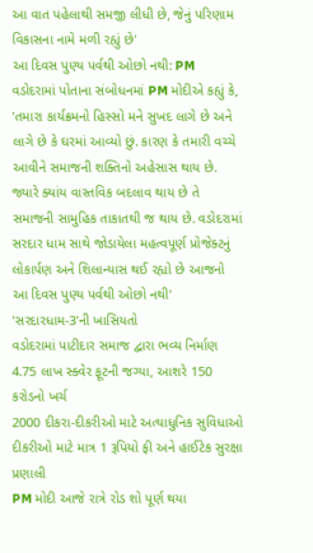આ વાત પહેલાથી સમજી લીધી છે, જેનું પરિણામ વિકાસના નામે મળી રહ્યું છે'
આ દિવસ પુણ્ય પર્વથી ઓછો નથી: PM
વડોદરામાં પોતાના સંબોધનમાં PM મોદીએ કહ્યું કે, 'તમારા કાર્યક્રમનો હિસ્સો મને સુખદ લાગે છે અને લાગે છે કે ઘરમાં આવ્યો છું. કારણ કે તમારી વચ્ચે આવીને સમાજની શક્તિનો અહેસાસ થાય છે. જ્યારે ક્યાંય વાસ્તવિક બદલાવ થાય છે તે સમાજની સામુહિક તાકાતથી જ થાય છે. વડોદરામાં સરદાર ધામ સાથે જોડાયેલા મહત્વપૂર્ણ પ્રોજેક્ટનું લોકાર્પણ અને શિલાન્યાસ થઈ રહ્યો છે આજનો આ દિવસ પુણ્ય પર્વથી ઓછો નથી'
'સરદારધામ-3'ની ખાસિયતો
વડોદરામાં પાટીદાર સમાજ દ્વારા ભવ્ય નિર્માણ
4.75 લાખ સ્ક્વેર ફૂટની જગ્યા, આશરે 150 કરોડનો ખર્ચ
2000 દીકરા-દીકરીઓ માટે અત્યાધુનિક સુવિધાઓ
દીકરીઓ માટે માત્ર 1 રૂપિયો ફી અને હાઈટેક સુરક્ષા પ્રણાલી
PM મોદી આજે રાત્રે રોડ શો પૂર્ણ થયા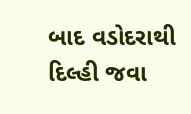બાદ વડોદરાથી દિલ્હી જવા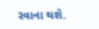રવાના થશે.